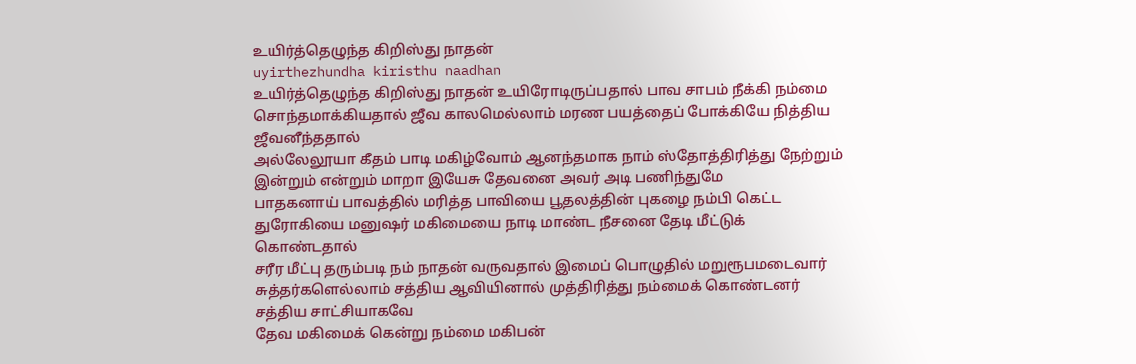உயிர்த்தெழுந்த கிறிஸ்து நாதன்
uyirthezhundha kiristhu naadhan
உயிர்த்தெழுந்த கிறிஸ்து நாதன் உயிரோடிருப்பதால் பாவ சாபம் நீக்கி நம்மை சொந்தமாக்கியதால் ஜீவ காலமெல்லாம் மரண பயத்தைப் போக்கியே நித்திய ஜீவனீந்ததால்
அல்லேலூயா கீதம் பாடி மகிழ்வோம் ஆனந்தமாக நாம் ஸ்தோத்திரித்து நேற்றும் இன்றும் என்றும் மாறா இயேசு தேவனை அவர் அடி பணிந்துமே
பாதகனாய் பாவத்தில் மரித்த பாவியை பூதலத்தின் புகழை நம்பி கெட்ட துரோகியை மனுஷர் மகிமையை நாடி மாண்ட நீசனை தேடி மீட்டுக் கொண்டதால்
சரீர மீட்பு தரும்படி நம் நாதன் வருவதால் இமைப் பொழுதில் மறுரூபமடைவார் சுத்தர்களெல்லாம் சத்திய ஆவியினால் முத்திரித்து நம்மைக் கொண்டனர் சத்திய சாட்சியாகவே
தேவ மகிமைக் கென்று நம்மை மகிபன்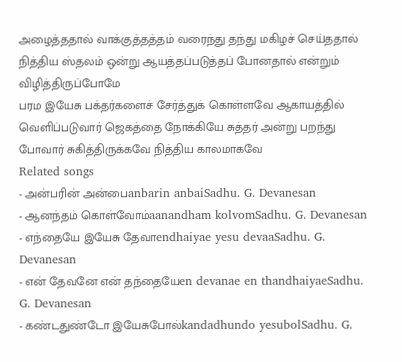அழைத்ததால் வாக்குத்தத்தம் வரைந்து தந்து மகிழச் செய்ததால் நித்திய ஸ்தலம் ஒன்று ஆயத்தப்படுத்தப் போனதால் என்றும் விழித்திருப்போமே
பரம இயேசு பக்தர்களைச் சேர்த்துக் கொள்ளவே ஆகாயத்தில் வெளிப்படுவார் ஜெகத்தை நோக்கியே சுத்தர் அன்று பறந்து போவார் சுகித்திருக்கவே நித்திய காலமாகவே
Related songs
- அன்பரின் அன்பைanbarin anbaiSadhu. G. Devanesan
- ஆனந்தம் கொள்வோம்aanandham kolvomSadhu. G. Devanesan
- எந்தையே இயேசு தேவாendhaiyae yesu devaaSadhu. G. Devanesan
- என் தேவனே என் தந்தையேen devanae en thandhaiyaeSadhu. G. Devanesan
- கண்டதுண்டோ இயேசுபோல்kandadhundo yesubolSadhu. G.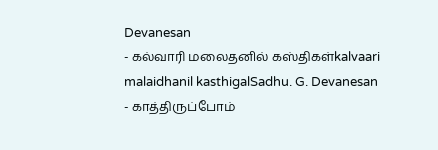Devanesan
- கல்வாரி மலைதனில் கஸ்திகள்kalvaari malaidhanil kasthigalSadhu. G. Devanesan
- காத்திருப்போம்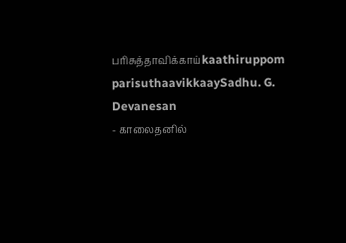பரிசுத்தாவிக்காய்kaathiruppom parisuthaavikkaaySadhu. G. Devanesan
- காலைதனில்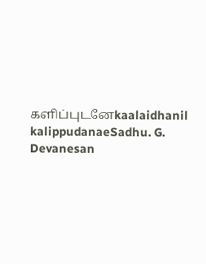களிப்புடனேkaalaidhanil kalippudanaeSadhu. G. Devanesan